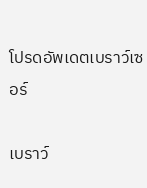โปรดอัพเดตเบราว์เซอร์

เบราว์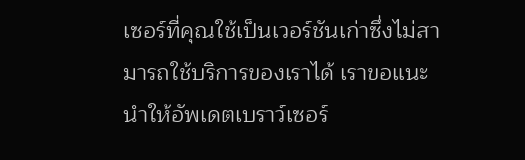เซอร์ที่คุณใช้เป็นเวอร์ชันเก่าซึ่งไม่สามารถใช้บริการของเราได้ เราขอแนะนำให้อัพเดตเบราว์เซอร์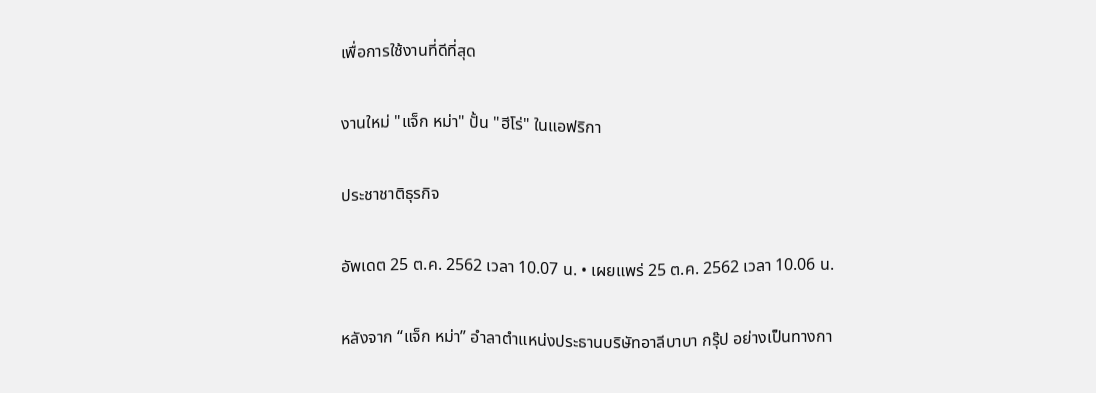เพื่อการใช้งานที่ดีที่สุด

งานใหม่ "แจ็ก หม่า" ปั้น "ฮีโร่" ในแอฟริกา

ประชาชาติธุรกิจ

อัพเดต 25 ต.ค. 2562 เวลา 10.07 น. • เผยแพร่ 25 ต.ค. 2562 เวลา 10.06 น.

หลังจาก “แจ็ก หม่า” อำลาตำแหน่งประธานบริษัทอาลีบาบา กรุ๊ป อย่างเป็นทางกา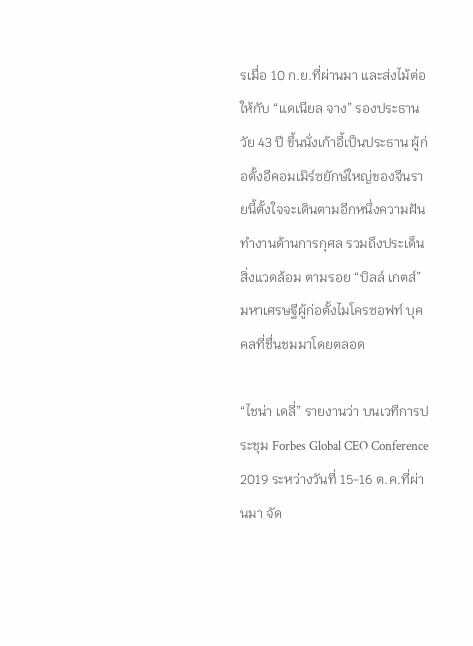รเมื่อ 10 ก.ย.ที่ผ่านมา และส่งไม้ต่อให้กับ “แดเนียล จาง” รองประธานวัย 43 ปี ขึ้นนั่งเก้าอี้เป็นประธาน ผู้ก่อตั้งอีคอมเมิร์ซยักษ์ใหญ่ของจีนรายนี้ตั้งใจจะเดินตามอีกหนึ่งความฝันทำงานด้านการกุศล รวมถึงประเด็นสิ่งแวดล้อม ตามรอย “บิลล์ เกตส์” มหาเศรษฐีผู้ก่อตั้งไมโครซอฟท์ บุคคลที่ชื่นชมมาโดยตลอด

“ไชน่า เดลี่” รายงานว่า บนเวทีการประชุม Forbes Global CEO Conference 2019 ระหว่างวันที่ 15-16 ต.ค.ที่ผ่านมา จัด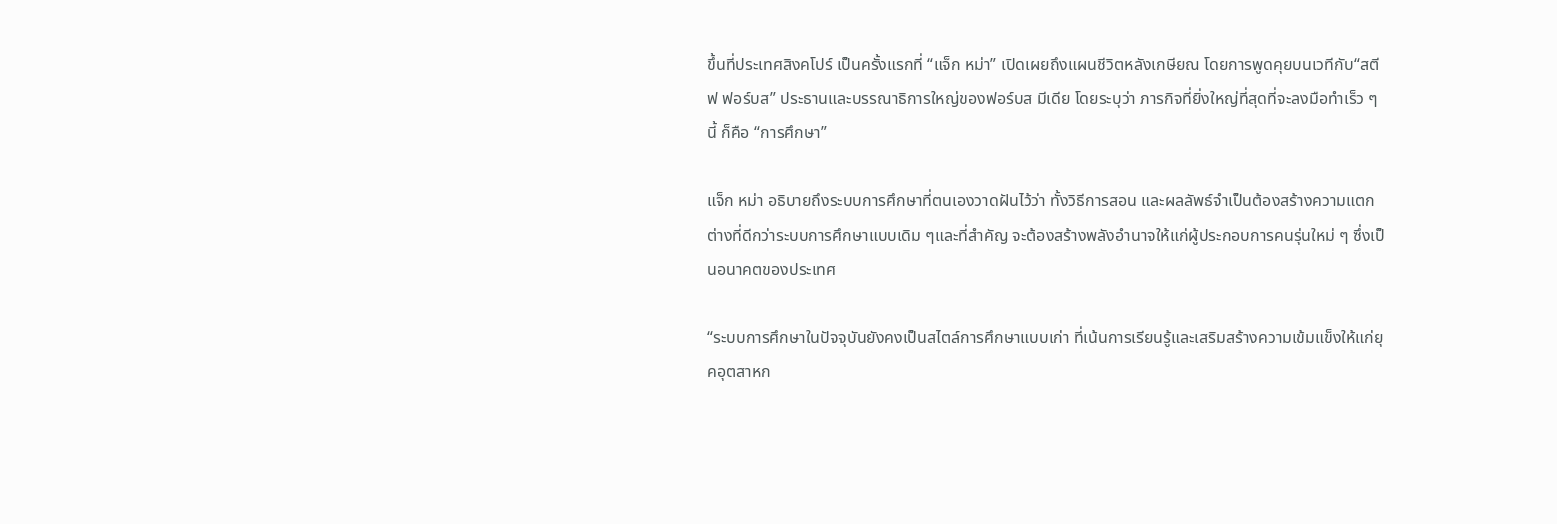ขึ้นที่ประเทศสิงคโปร์ เป็นครั้งแรกที่ “แจ็ก หม่า” เปิดเผยถึงแผนชีวิตหลังเกษียณ โดยการพูดคุยบนเวทีกับ“สตีฟ ฟอร์บส” ประธานและบรรณาธิการใหญ่ของฟอร์บส มีเดีย โดยระบุว่า ภารกิจที่ยิ่งใหญ่ที่สุดที่จะลงมือทำเร็ว ๆ นี้ ก็คือ “การศึกษา”

แจ็ก หม่า อธิบายถึงระบบการศึกษาที่ตนเองวาดฝันไว้ว่า ทั้งวิธีการสอน และผลลัพธ์จำเป็นต้องสร้างความแตกต่างที่ดีกว่าระบบการศึกษาแบบเดิม ๆและที่สำคัญ จะต้องสร้างพลังอำนาจให้แก่ผู้ประกอบการคนรุ่นใหม่ ๆ ซึ่งเป็นอนาคตของประเทศ

“ระบบการศึกษาในปัจจุบันยังคงเป็นสไตล์การศึกษาแบบเก่า ที่เน้นการเรียนรู้และเสริมสร้างความเข้มแข็งให้แก่ยุคอุตสาหก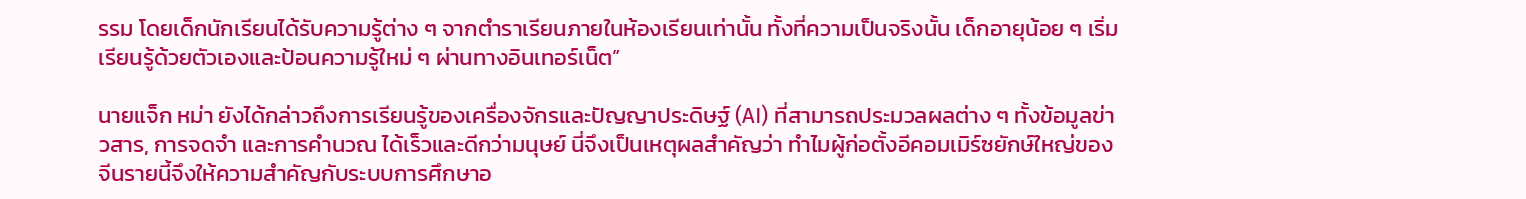รรม โดยเด็กนักเรียนได้รับความรู้ต่าง ๆ จากตำราเรียนภายในห้องเรียนเท่านั้น ทั้งที่ความเป็นจริงนั้น เด็กอายุน้อย ๆ เริ่มเรียนรู้ด้วยตัวเองและป้อนความรู้ใหม่ ๆ ผ่านทางอินเทอร์เน็ต”

นายแจ็ก หม่า ยังได้กล่าวถึงการเรียนรู้ของเครื่องจักรและปัญญาประดิษฐ์ (AI) ที่สามารถประมวลผลต่าง ๆ ทั้งข้อมูลข่าวสาร, การจดจำ และการคำนวณ ได้เร็วและดีกว่ามนุษย์ นี่จึงเป็นเหตุผลสำคัญว่า ทำไมผู้ก่อตั้งอีคอมเมิร์ซยักษ์ใหญ่ของจีนรายนี้จึงให้ความสำคัญกับระบบการศึกษาอ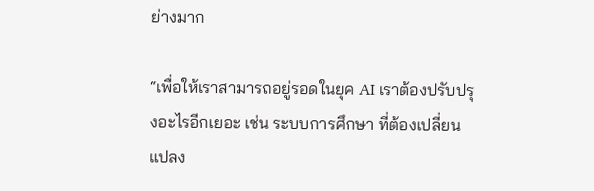ย่างมาก

“เพื่อให้เราสามารถอยู่รอดในยุค AI เราต้องปรับปรุงอะไรอีกเยอะ เช่น ระบบการศึกษา ที่ต้องเปลี่ยนแปลง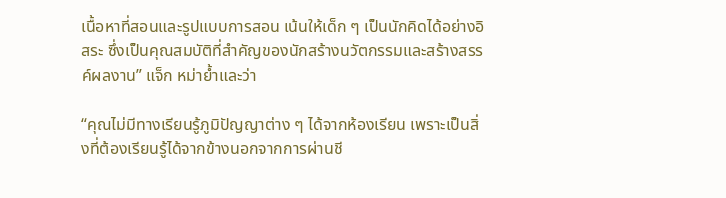เนื้อหาที่สอนและรูปแบบการสอน เน้นให้เด็ก ๆ เป็นนักคิดได้อย่างอิสระ ซึ่งเป็นคุณสมบัติที่สำคัญของนักสร้างนวัตกรรมและสร้างสรรค์ผลงาน” แจ็ก หม่าย้ำและว่า

“คุณไม่มีทางเรียนรู้ภูมิปัญญาต่าง ๆ ได้จากห้องเรียน เพราะเป็นสิ่งที่ต้องเรียนรู้ได้จากข้างนอกจากการผ่านชี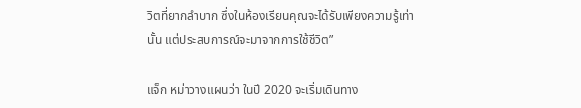วิตที่ยากลำบาก ซึ่งในห้องเรียนคุณจะได้รับเพียงความรู้เท่านั้น แต่ประสบการณ์จะมาจากการใช้ชีวิต”

แจ็ก หม่าวางแผนว่า ในปี 2020 จะเริ่มเดินทาง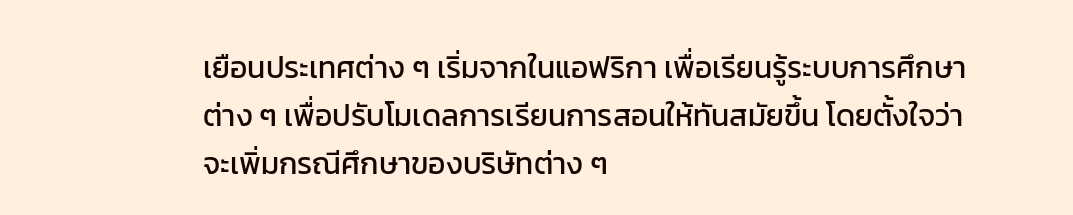เยือนประเทศต่าง ๆ เริ่มจากในแอฟริกา เพื่อเรียนรู้ระบบการศึกษาต่าง ๆ เพื่อปรับโมเดลการเรียนการสอนให้ทันสมัยขึ้น โดยตั้งใจว่าจะเพิ่มกรณีศึกษาของบริษัทต่าง ๆ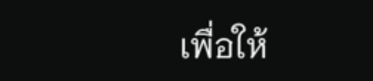เพื่อให้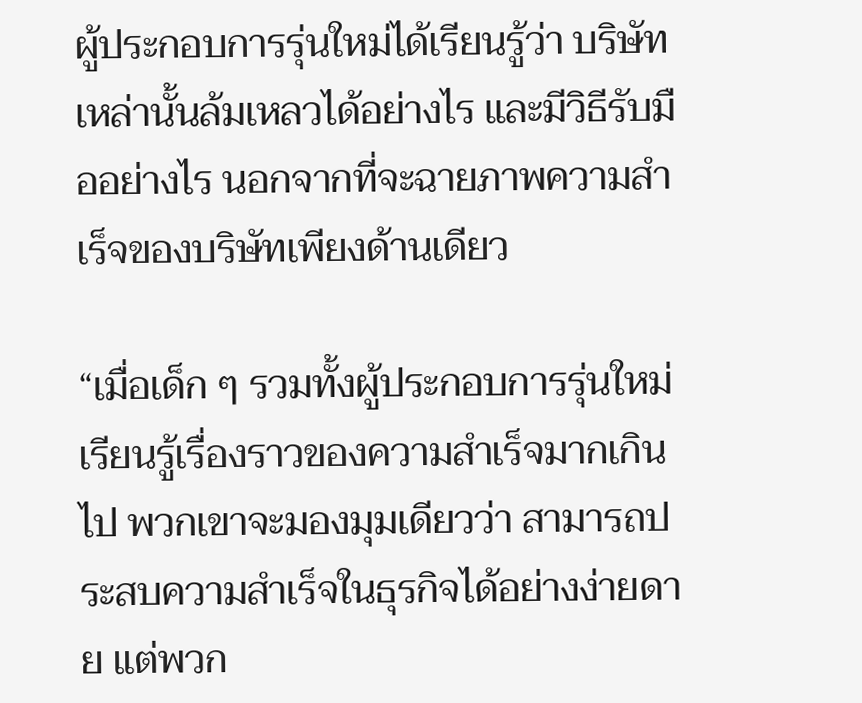ผู้ประกอบการรุ่นใหม่ได้เรียนรู้ว่า บริษัทเหล่านั้นล้มเหลวได้อย่างไร และมีวิธีรับมืออย่างไร นอกจากที่จะฉายภาพความสำเร็จของบริษัทเพียงด้านเดียว

“เมื่อเด็ก ๆ รวมทั้งผู้ประกอบการรุ่นใหม่เรียนรู้เรื่องราวของความสำเร็จมากเกินไป พวกเขาจะมองมุมเดียวว่า สามารถประสบความสำเร็จในธุรกิจได้อย่างง่ายดาย แต่พวก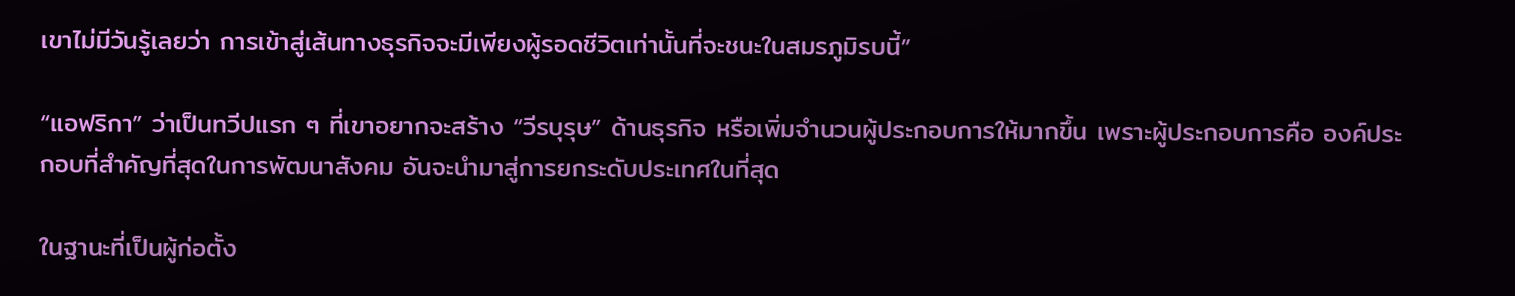เขาไม่มีวันรู้เลยว่า การเข้าสู่เส้นทางธุรกิจจะมีเพียงผู้รอดชีวิตเท่านั้นที่จะชนะในสมรภูมิรบนี้”

“แอฟริกา” ว่าเป็นทวีปแรก ๆ ที่เขาอยากจะสร้าง “วีรบุรุษ” ด้านธุรกิจ หรือเพิ่มจำนวนผู้ประกอบการให้มากขึ้น เพราะผู้ประกอบการคือ องค์ประกอบที่สำคัญที่สุดในการพัฒนาสังคม อันจะนำมาสู่การยกระดับประเทศในที่สุด

ในฐานะที่เป็นผู้ก่อตั้ง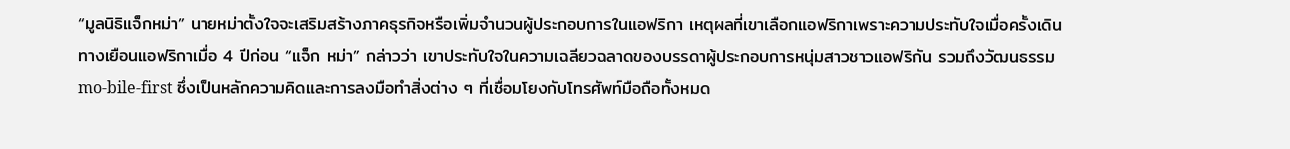“มูลนิธิแจ็กหม่า” นายหม่าตั้งใจจะเสริมสร้างภาคธุรกิจหรือเพิ่มจำนวนผู้ประกอบการในแอฟริกา เหตุผลที่เขาเลือกแอฟริกาเพราะความประทับใจเมื่อครั้งเดินทางเยือนแอฟริกาเมื่อ 4 ปีก่อน “แจ็ก หม่า” กล่าวว่า เขาประทับใจในความเฉลียวฉลาดของบรรดาผู้ประกอบการหนุ่มสาวชาวแอฟริกัน รวมถึงวัฒนธรรม mo-bile-first ซึ่งเป็นหลักความคิดและการลงมือทำสิ่งต่าง ๆ ที่เชื่อมโยงกับโทรศัพท์มือถือทั้งหมด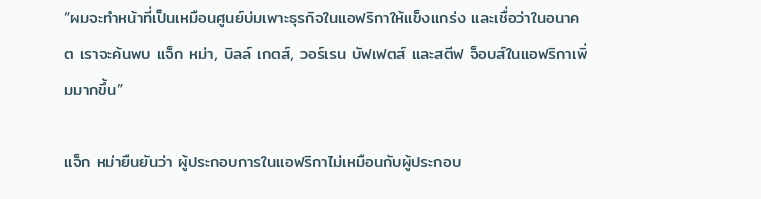“ผมจะทำหน้าที่เป็นเหมือนศูนย์บ่มเพาะธุรกิจในแอฟริกาให้แข็งแกร่ง และเชื่อว่าในอนาคต เราจะค้นพบ แจ็ก หม่า, บิลล์ เกตส์, วอร์เรน บัฟเฟตส์ และสตีฟ จ็อบส์ในแอฟริกาเพิ่มมากขึ้น”

แจ็ก หม่ายืนยันว่า ผู้ประกอบการในแอฟริกาไม่เหมือนกับผู้ประกอบ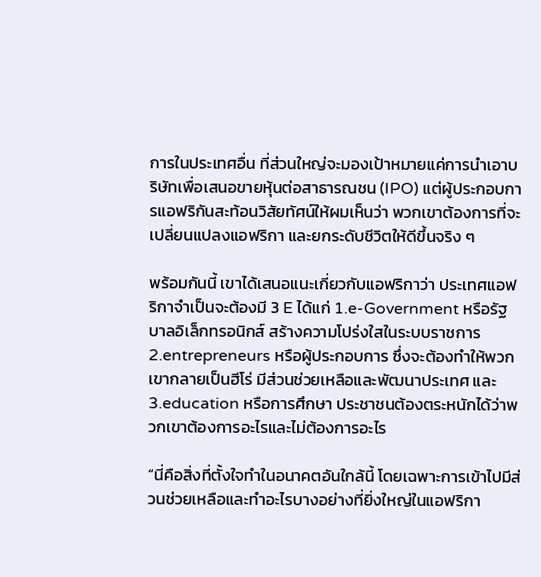การในประเทศอื่น ที่ส่วนใหญ่จะมองเป้าหมายแค่การนำเอาบริษัทเพื่อเสนอขายหุ้นต่อสาธารณชน (IPO) แต่ผู้ประกอบการแอฟริกันสะท้อนวิสัยทัศน์ให้ผมเห็นว่า พวกเขาต้องการที่จะเปลี่ยนแปลงแอฟริกา และยกระดับชีวิตให้ดีขึ้นจริง ๆ

พร้อมกันนี้ เขาได้เสนอแนะเกี่ยวกับแอฟริกาว่า ประเทศแอฟริกาจำเป็นจะต้องมี 3 E ได้แก่ 1.e-Government หรือรัฐบาลอิเล็กทรอนิกส์ สร้างความโปร่งใสในระบบราชการ 2.entrepreneurs หรือผู้ประกอบการ ซึ่งจะต้องทำให้พวกเขากลายเป็นฮีโร่ มีส่วนช่วยเหลือและพัฒนาประเทศ และ 3.education หรือการศึกษา ประชาชนต้องตระหนักได้ว่าพวกเขาต้องการอะไรและไม่ต้องการอะไร

“นี่คือสิ่งที่ตั้งใจทำในอนาคตอันใกล้นี้ โดยเฉพาะการเข้าไปมีส่วนช่วยเหลือและทำอะไรบางอย่างที่ยิ่งใหญ่ในแอฟริกา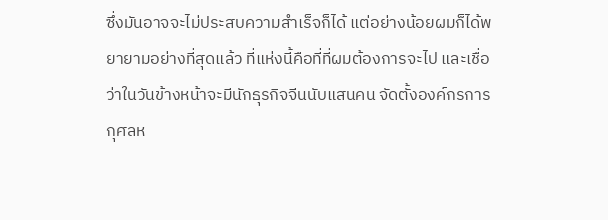ซึ่งมันอาจจะไม่ประสบความสำเร็จก็ได้ แต่อย่างน้อยผมก็ได้พยายามอย่างที่สุดแล้ว ที่แห่งนี้คือที่ที่ผมต้องการจะไป และเชื่อว่าในวันข้างหน้าจะมีนักธุรกิจจีนนับแสนคน จัดตั้งองค์กรการกุศลห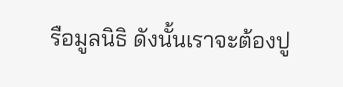รือมูลนิธิ ดังนั้นเราจะต้องปู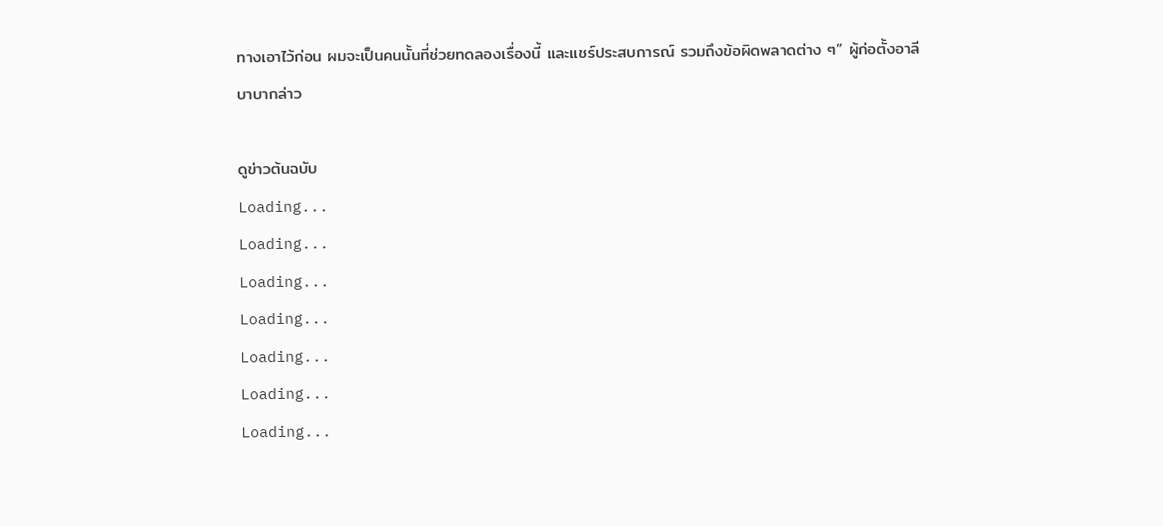ทางเอาไว้ก่อน ผมจะเป็นคนนั้นที่ช่วยทดลองเรื่องนี้ และแชร์ประสบการณ์ รวมถึงข้อผิดพลาดต่าง ๆ” ผู้ก่อตั้งอาลีบาบากล่าว

ดูข่าวต้นฉบับ
Loading...
Loading...
Loading...
Loading...
Loading...
Loading...
Loading...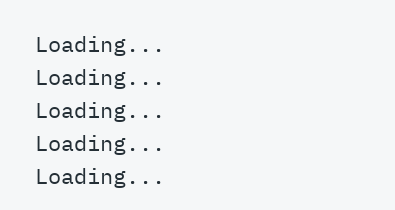Loading...
Loading...
Loading...
Loading...
Loading...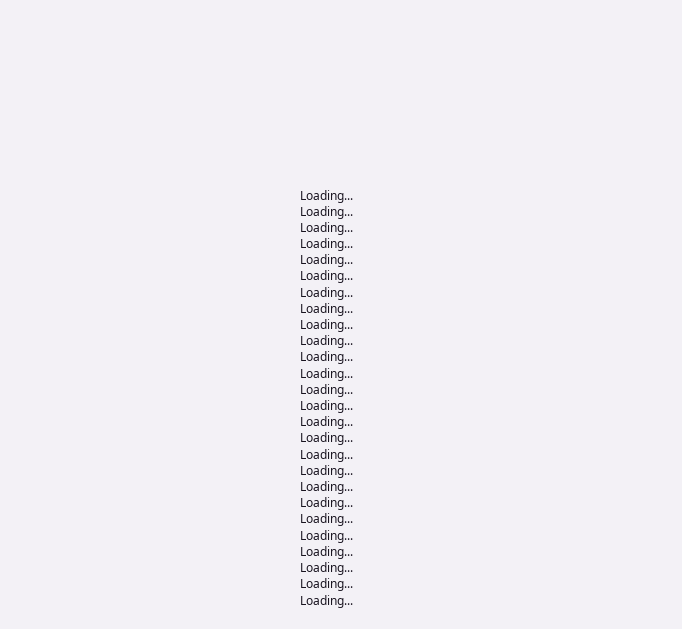Loading...
Loading...
Loading...
Loading...
Loading...
Loading...
Loading...
Loading...
Loading...
Loading...
Loading...
Loading...
Loading...
Loading...
Loading...
Loading...
Loading...
Loading...
Loading...
Loading...
Loading...
Loading...
Loading...
Loading...
Loading...
Loading...